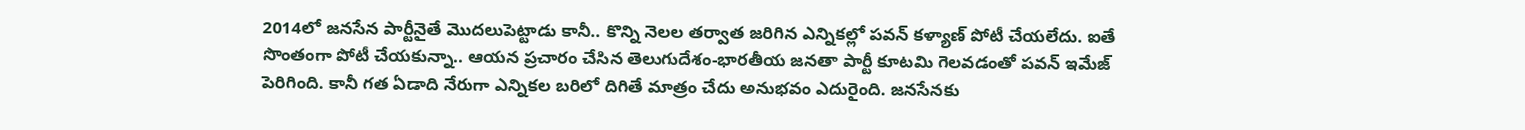2014లో జనసేన పార్టీనైతే మొదలుపెట్టాడు కానీ.. కొన్ని నెలల తర్వాత జరిగిన ఎన్నికల్లో పవన్ కళ్యాణ్ పోటీ చేయలేదు. ఐతే సొంతంగా పోటీ చేయకున్నా.. ఆయన ప్రచారం చేసిన తెలుగుదేశం-భారతీయ జనతా పార్టీ కూటమి గెలవడంతో పవన్ ఇమేజ్ పెరిగింది. కానీ గత ఏడాది నేరుగా ఎన్నికల బరిలో దిగితే మాత్రం చేదు అనుభవం ఎదురైంది. జనసేనకు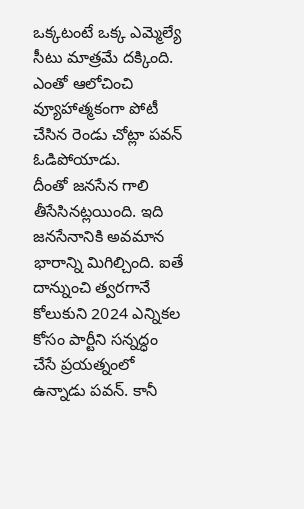ఒక్కటంటే ఒక్క ఎమ్మెల్యే సీటు మాత్రమే దక్కింది. ఎంతో ఆలోచించి వ్యూహాత్మకంగా పోటీ చేసిన రెండు చోట్లా పవన్ ఓడిపోయాడు.
దీంతో జనసేన గాలి తీసేసినట్లయింది. ఇది జనసేనానికి అవమాన భారాన్ని మిగిల్చింది. ఐతే దాన్నుంచి త్వరగానే కోలుకుని 2024 ఎన్నికల కోసం పార్టీని సన్నద్ధం చేసే ప్రయత్నంలో ఉన్నాడు పవన్. కానీ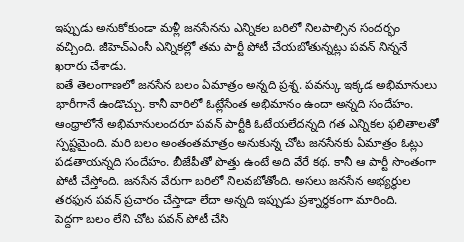ఇప్పుడు అనుకోకుండా మళ్లీ జనసేనను ఎన్నికల బరిలో నిలపాల్సిన సందర్భం వచ్చింది. జీహెచ్ఎంసీ ఎన్నికల్లో తమ పార్టీ పోటీ చేయబోతున్నట్లు పవన్ నిన్ననే ఖరారు చేశాడు.
ఐతే తెలంగాణలో జనసేన బలం ఏమాత్రం అన్నది ప్రశ్న. పవన్కు ఇక్కడ అభిమానులు భారీగానే ఉండొచ్చు. కానీ వారిలో ఓట్లేసేంత అభిమానం ఉందా అన్నది సందేహం. ఆంధ్రాలోనే అభిమానులందరూ పవన్ పార్టీకి ఓటేయలేదన్నది గత ఎన్నికల ఫలితాలతో స్పష్టమైంది. మరి బలం అంతంతమాత్రం అనుకున్న చోట జనసేనకు ఏమాత్రం ఓట్లు పడతాయన్నది సందేహం. బీజేపీతో పొత్తు ఉంటే అది వేరే కథ. కానీ ఆ పార్టీ సొంతంగా పోటీ చేస్తోంది. జనసేన వేరుగా బరిలో నిలవబోతోంది. అసలు జనసేన అభ్యర్థుల తరఫున పవన్ ప్రచారం చేస్తాడా లేదా అన్నది ఇప్పుడు ప్రశ్నార్థకంగా మారింది.
పెద్దగా బలం లేని చోట పవన్ పోటీ చేసి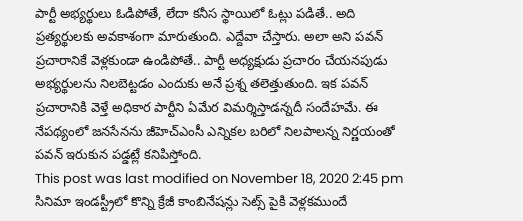పార్టీ అభ్యర్థులు ఓడిపోతే, లేదా కనీస స్థాయిలో ఓట్లు పడితే.. అది ప్రత్యర్థులకు అవకాశంగా మారుతుంది. ఎద్దేవా చేస్తారు. అలా అని పవన్ ప్రచారానికే వెళ్లకుండా ఉండిపోతే.. పార్టీ అధ్యక్షుడు ప్రచారం చేయనపుడు అభ్యర్థులను నిలబెట్టడం ఎందుకు అనే ప్రశ్న తలెత్తుతుంది. ఇక పవన్ ప్రచారానికి వెళ్తే అధికార పార్టీని ఏమేర విమర్శిస్తాడన్నదీ సందేహమే. ఈ నేపథ్యంలో జనసేనను జీహెచ్ఎంసీ ఎన్నికల బరిలో నిలపాలన్న నిర్ణయంతో పవన్ ఇరుకున పడ్డట్లే కనిపిస్తోంది.
This post was last modified on November 18, 2020 2:45 pm
సినిమా ఇండస్ట్రీలో కొన్ని క్రేజీ కాంబినేషన్లు సెట్స్ పైకి వెళ్లకముందే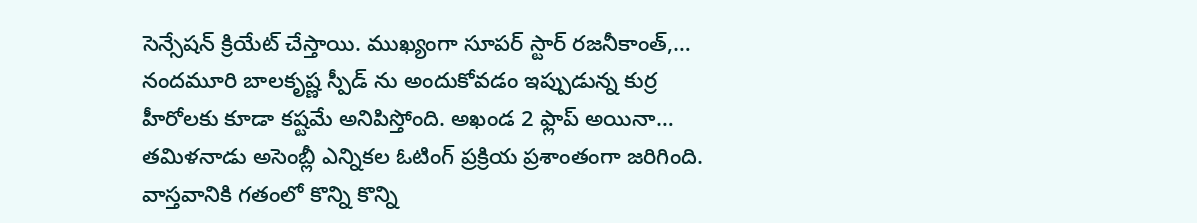సెన్సేషన్ క్రియేట్ చేస్తాయి. ముఖ్యంగా సూపర్ స్టార్ రజనీకాంత్,…
నందమూరి బాలకృష్ణ స్పీడ్ ను అందుకోవడం ఇప్పుడున్న కుర్ర హీరోలకు కూడా కష్టమే అనిపిస్తోంది. అఖండ 2 ఫ్లాప్ అయినా…
తమిళనాడు అసెంబ్లీ ఎన్నికల ఓటింగ్ ప్రక్రియ ప్రశాంతంగా జరిగింది. వాస్తవానికి గతంలో కొన్ని కొన్ని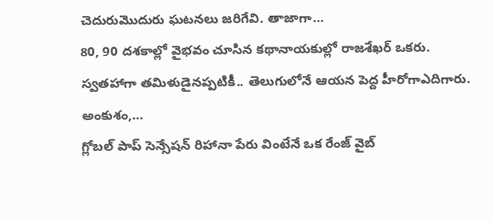చెదురుమొదురు ఘటనలు జరిగేవి. తాజాగా…
80, 90 దశకాల్లో వైభవం చూసిన కథానాయకుల్లో రాజశేఖర్ ఒకరు. స్వతహాగా తమిళుడైనప్పటికీ.. తెలుగులోనే ఆయన పెద్ద హీరోగాఎదిగారు. అంకుశం,…
గ్లోబల్ పాప్ సెన్సేషన్ రిహానా పేరు వింటేనే ఒక రేంజ్ వైబ్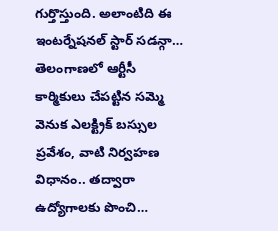గుర్తొస్తుంది. అలాంటిది ఈ ఇంటర్నేషనల్ స్టార్ సడన్గా…
తెలంగాణలో ఆర్టీసీ కార్మికులు చేపట్టిన సమ్మె వెనుక ఎలక్ట్రిక్ బస్సుల ప్రవేశం, వాటి నిర్వహణ విధానం.. తద్వారా ఉద్యోగాలకు పొంచి…